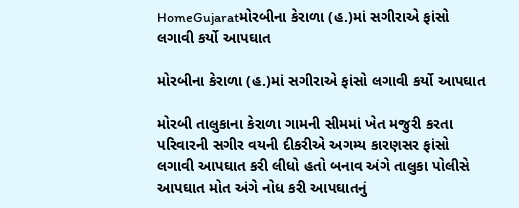HomeGujaratમોરબીના કેરાળા (હ.)માં સગીરાએ ફાંસો લગાવી કર્યો આપઘાત

મોરબીના કેરાળા (હ.)માં સગીરાએ ફાંસો લગાવી કર્યો આપઘાત

મોરબી તાલુકાના કેરાળા ગામની સીમમાં ખેત મજુરી કરતા પરિવારની સગીર વયની દીકરીએ અગમ્ય કારણસર ફાંસો લગાવી આપઘાત કરી લીધો હતો બનાવ અંગે તાલુકા પોલીસે આપઘાત મોત અંગે નોધ કરી આપઘાતનું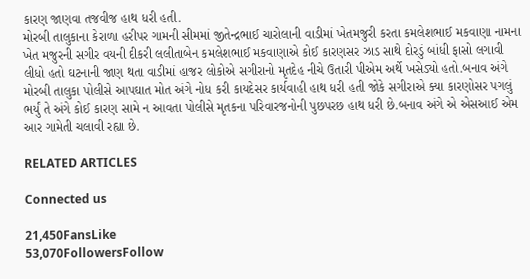કારણ જાણવા તજવીજ હાથ ધરી હતી.
મોરબી તાલુકાના કેરાળા હરીપર ગામની સીમમાં જીતેન્દ્રભાઈ ચારોલાની વાડીમાં ખેતમજુરી કરતા કમલેશભાઈ મકવાણા નામના ખેત મજુરની સગીર વયની દીકરી લલીતાબેન કમલેશભાઈ મકવાણાએ કોઈ કારણસર ઝાડ સાથે દોરડું બાંધી ફાસો લગાવી લીધો હતો ઘટનાની જાણ થતા વાડીમાં હાજર લોકોએ સગીરાનો મૃતદેહ નીચે ઉતારી પીએમ અર્થે ખસેડ્યો હતો.બનાવ અંગે મોરબી તાલુકા પોલીસે આપઘાત મોત અંગે નોધ કરી કાયદેસર કાર્યવાહી હાથ ધરી હતી જોકે સગીરાએ ક્યા કારણોસર પગલું ભર્યું તે અંગે કોઈ કારણ સામે ન આવતા પોલીસે મૃતકના પરિવારજનોની પુછપરછ હાથ ધરી છે.બનાવ અંગે એ એસઆઈ એમ આર ગામેતી ચલાવી રહ્યા છે.

RELATED ARTICLES

Connected us

21,450FansLike
53,070FollowersFollow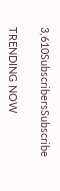3,610SubscribersSubscribe

TRENDING NOW